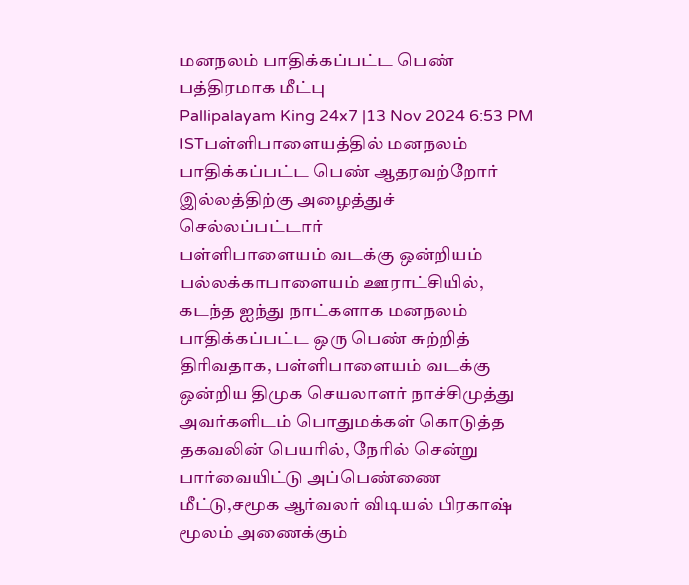மனநலம் பாதிக்கப்பட்ட பெண் பத்திரமாக மீட்பு
Pallipalayam King 24x7 |13 Nov 2024 6:53 PM ISTபள்ளிபாளையத்தில் மனநலம் பாதிக்கப்பட்ட பெண் ஆதரவற்றோர் இல்லத்திற்கு அழைத்துச் செல்லப்பட்டார்
பள்ளிபாளையம் வடக்கு ஒன்றியம் பல்லக்காபாளையம் ஊராட்சியில், கடந்த ஐந்து நாட்களாக மனநலம் பாதிக்கப்பட்ட ஒரு பெண் சுற்றித் திரிவதாக, பள்ளிபாளையம் வடக்கு ஒன்றிய திமுக செயலாளர் நாச்சிமுத்து அவர்களிடம் பொதுமக்கள் கொடுத்த தகவலின் பெயரில், நேரில் சென்று பார்வையிட்டு அப்பெண்ணை மீட்டு,சமூக ஆர்வலர் விடியல் பிரகாஷ் மூலம் அணைக்கும்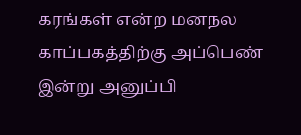கரங்கள் என்ற மனநல காப்பகத்திற்கு அப்பெண் இன்று அனுப்பி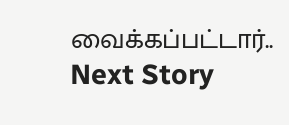வைக்கப்பட்டார்..
Next Story